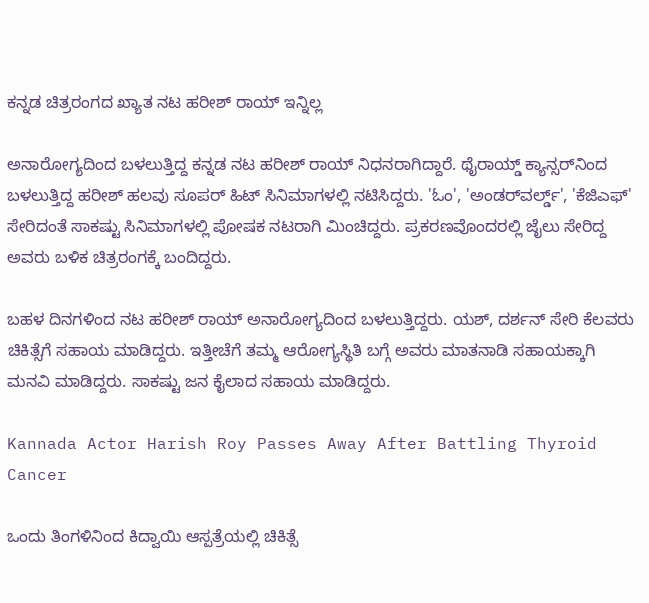ಕನ್ನಡ ಚಿತ್ರರಂಗದ ಖ್ಯಾತ ನಟ ಹರೀಶ್ ರಾಯ್ ಇನ್ನಿಲ್ಲ

ಅನಾರೋಗ್ಯದಿಂದ ಬಳಲುತ್ತಿದ್ದ ಕನ್ನಡ ನಟ ಹರೀಶ್ ರಾಯ್ ನಿಧನರಾಗಿದ್ದಾರೆ. ಥೈರಾಯ್ಡ್ ಕ್ಯಾನ್ಸರ್‌ನಿಂದ ಬಳಲುತ್ತಿದ್ದ ಹರೀಶ್ ಹಲವು ಸೂಪರ್ ಹಿಟ್ ಸಿನಿಮಾಗಳಲ್ಲಿ ನಟಿಸಿದ್ದರು. 'ಓಂ', 'ಅಂಡರ್‌ವರ್ಲ್ಡ್', 'ಕೆಜಿಎಫ್' ಸೇರಿದಂತೆ ಸಾಕಷ್ಟು ಸಿನಿಮಾಗಳಲ್ಲಿ ಪೋಷಕ ನಟರಾಗಿ ಮಿಂಚಿದ್ದರು. ಪ್ರಕರಣವೊಂದರಲ್ಲಿ ಜೈಲು ಸೇರಿದ್ದ ಅವರು ಬಳಿಕ ಚಿತ್ರರಂಗಕ್ಕೆ ಬಂದಿದ್ದರು.

ಬಹಳ ದಿನಗಳಿಂದ ನಟ ಹರೀಶ್ ರಾಯ್ ಅನಾರೋಗ್ಯದಿಂದ ಬಳಲುತ್ತಿದ್ದರು. ಯಶ್, ದರ್ಶನ್ ಸೇರಿ ಕೆಲವರು ಚಿಕಿತ್ಸೆಗೆ ಸಹಾಯ ಮಾಡಿದ್ದರು. ಇತ್ತೀಚೆಗೆ ತಮ್ಮ ಆರೋಗ್ಯಸ್ಥಿತಿ ಬಗ್ಗೆ ಅವರು ಮಾತನಾಡಿ ಸಹಾಯಕ್ಕಾಗಿ ಮನವಿ ಮಾಡಿದ್ದರು. ಸಾಕಷ್ಟು ಜನ ಕೈಲಾದ ಸಹಾಯ ಮಾಡಿದ್ದರು.

Kannada Actor Harish Roy Passes Away After Battling Thyroid Cancer

ಒಂದು ತಿಂಗಳಿನಿಂದ ಕಿದ್ವಾಯಿ ಆಸ್ಪತ್ರೆಯಲ್ಲಿ ಚಿಕಿತ್ಸೆ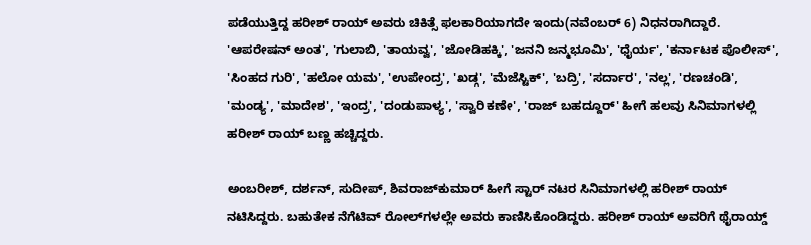ಪಡೆಯುತ್ತಿದ್ದ ಹರೀಶ್ ರಾಯ್ ಅವರು ಚಿಕಿತ್ಸೆ ಫಲಕಾರಿಯಾಗದೇ ಇಂದು(ನವೆಂಬರ್ 6) ನಿಧನರಾಗಿದ್ದಾರೆ. 'ಆಪರೇಷನ್ ಅಂತ', 'ಗುಲಾಬಿ, 'ತಾಯವ್ವ', 'ಜೋಡಿಹಕ್ಕಿ', 'ಜನನಿ ಜನ್ಮಭೂಮಿ', 'ಧೈರ್ಯ', 'ಕರ್ನಾಟಕ ಪೊಲೀಸ್', 'ಸಿಂಹದ ಗುರಿ', 'ಹಲೋ ಯಮ', 'ಉಪೇಂದ್ರ', 'ಖಡ್ಗ', 'ಮೆಜೆಸ್ಟಿಕ್', 'ಬದ್ರಿ', 'ಸರ್ದಾರ', 'ನಲ್ಲ', 'ರಣಚಂಡಿ', 'ಮಂಡ್ಯ', 'ಮಾದೇಶ', 'ಇಂದ್ರ', 'ದಂಡುಪಾಳ್ಯ', 'ಸ್ವಾರಿ ಕಣೇ', 'ರಾಜ್ ಬಹದ್ದೂರ್' ಹೀಗೆ ಹಲವು ಸಿನಿಮಾಗಳಲ್ಲಿ ಹರೀಶ್ ರಾಯ್ ಬಣ್ಣ ಹಚ್ಚಿದ್ದರು.

ಅಂಬರೀಶ್, ದರ್ಶನ್, ಸುದೀಪ್, ಶಿವರಾಜ್‌ಕುಮಾರ್ ಹೀಗೆ ಸ್ಟಾರ್ ನಟರ ಸಿನಿಮಾಗಳಲ್ಲಿ ಹರೀಶ್ ರಾಯ್ ನಟಿಸಿದ್ದರು. ಬಹುತೇಕ ನೆಗೆಟಿವ್ ರೋಲ್‌ಗಳಲ್ಲೇ ಅವರು ಕಾಣಿಸಿಕೊಂಡಿದ್ದರು. ಹರೀಶ್ ರಾಯ್ ಅವರಿಗೆ ಥೈರಾಯ್ಡ್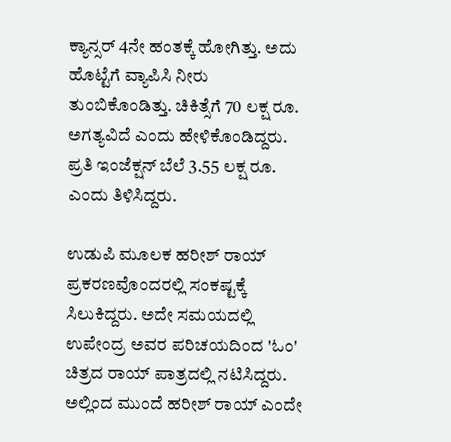ಕ್ಯಾನ್ಸರ್ 4ನೇ ಹಂತಕ್ಕೆ ಹೋಗಿತ್ತು. ಅದು ಹೊಟ್ಟೆಗೆ ವ್ಯಾಪಿಸಿ ನೀರು ತುಂಬಿಕೊಂಡಿತ್ತು. ಚಿಕಿತ್ಸೆಗೆ 70 ಲಕ್ಷ ರೂ. ಅಗತ್ಯವಿದೆ ಎಂದು ಹೇಳಿಕೊಂಡಿದ್ದರು. ಪ್ರತಿ ಇಂಜೆಕ್ಷನ್ ಬೆಲೆ 3.55 ಲಕ್ಷ ರೂ. ಎಂದು ತಿಳಿಸಿದ್ದರು.

ಉಡುಪಿ ಮೂಲಕ ಹರೀಶ್ ರಾಯ್ ಪ್ರಕರಣವೊಂದರಲ್ಲಿ ಸಂಕಷ್ಟಕ್ಕೆ ಸಿಲುಕಿದ್ದರು. ಅದೇ ಸಮಯದಲ್ಲಿ ಉಪೇಂದ್ರ ಅವರ ಪರಿಚಯದಿಂದ 'ಓಂ' ಚಿತ್ರದ ರಾಯ್ ಪಾತ್ರದಲ್ಲಿ ನಟಿಸಿದ್ದರು. ಅಲ್ಲಿಂದ ಮುಂದೆ ಹರೀಶ್ ರಾಯ್ ಎಂದೇ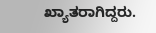ಖ್ಯಾತರಾಗಿದ್ದರು.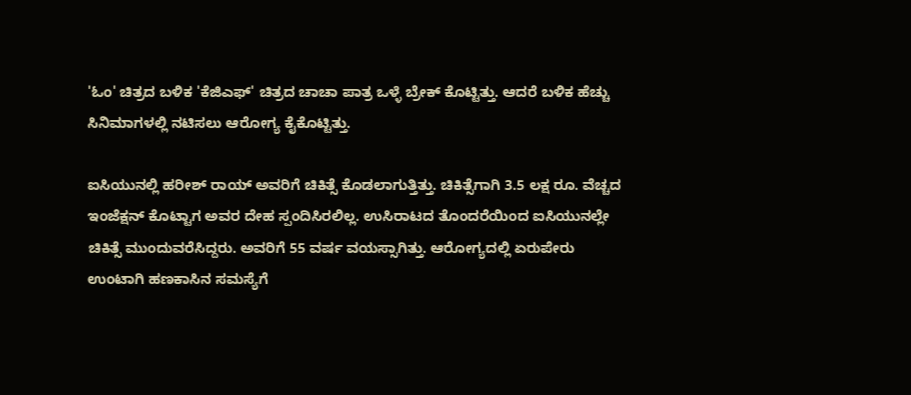'ಓಂ' ಚಿತ್ರದ ಬಳಿಕ 'ಕೆಜಿಎಫ್' ಚಿತ್ರದ ಚಾಚಾ ಪಾತ್ರ ಒಳ್ಳೆ ಬ್ರೇಕ್ ಕೊಟ್ಟಿತ್ತು. ಆದರೆ ಬಳಿಕ ಹೆಚ್ಚು ಸಿನಿಮಾಗಳಲ್ಲಿ ನಟಿಸಲು ಆರೋಗ್ಯ ಕೈಕೊಟ್ಟಿತ್ತು.

ಐಸಿಯುನಲ್ಲಿ ಹರೀಶ್ ರಾಯ್ ಅವರಿಗೆ ಚಿಕಿತ್ಸೆ ಕೊಡಲಾಗುತ್ತಿತ್ತು. ಚಿಕಿತ್ಸೆಗಾಗಿ 3.5 ಲಕ್ಷ ರೂ. ವೆಚ್ಚದ ಇಂಜೆಕ್ಷನ್ ಕೊಟ್ಟಾಗ ಅವರ ದೇಹ ಸ್ಪಂದಿಸಿರಲಿಲ್ಲ. ಉಸಿರಾಟದ ತೊಂದರೆಯಿಂದ ಐಸಿಯುನಲ್ಲೇ ಚಿಕಿತ್ಸೆ ಮುಂದುವರೆಸಿದ್ದರು. ಅವರಿಗೆ 55 ವರ್ಷ ವಯಸ್ಸಾಗಿತ್ತು. ಆರೋಗ್ಯದಲ್ಲಿ ಏರುಪೇರು ಉಂಟಾಗಿ ಹಣಕಾಸಿನ ಸಮಸ್ಯೆಗೆ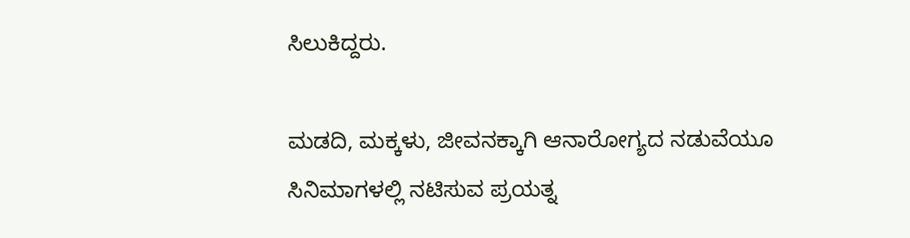ಸಿಲುಕಿದ್ದರು.

ಮಡದಿ, ಮಕ್ಕಳು, ಜೀವನಕ್ಕಾಗಿ ಆನಾರೋಗ್ಯದ ನಡುವೆಯೂ ಸಿನಿಮಾಗಳಲ್ಲಿ ನಟಿಸುವ ಪ್ರಯತ್ನ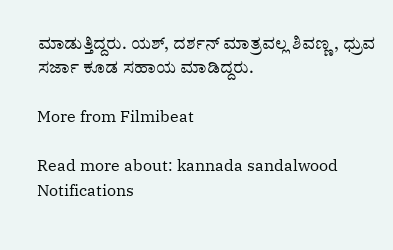ಮಾಡುತ್ತಿದ್ದರು. ಯಶ್, ದರ್ಶನ್ ಮಾತ್ರವಲ್ಲ ಶಿವಣ್ಣ, ಧ್ರುವ ಸರ್ಜಾ ಕೂಡ ಸಹಾಯ ಮಾಡಿದ್ದರು.

More from Filmibeat

Read more about: kannada sandalwood
Notifications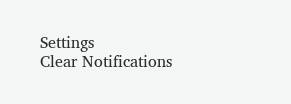Settings
Clear Notifications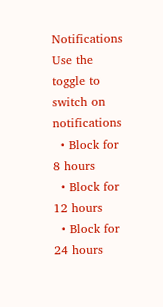Notifications
Use the toggle to switch on notifications
  • Block for 8 hours
  • Block for 12 hours
  • Block for 24 hours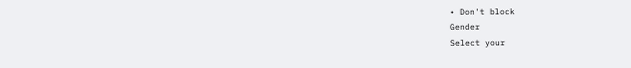• Don't block
Gender
Select your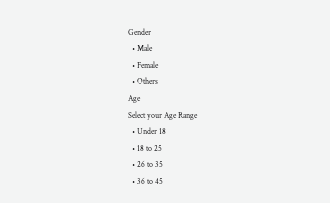Gender
  • Male
  • Female
  • Others
Age
Select your Age Range
  • Under 18
  • 18 to 25
  • 26 to 35
  • 36 to 45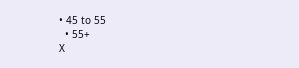• 45 to 55
  • 55+
X